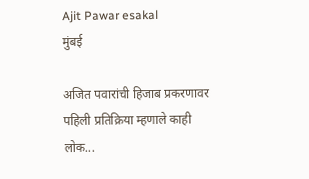Ajit Pawar esakal
मुंबई

अजित पवारांची हिजाब प्रकरणावर पहिली प्रतिक्रिया म्हणाले काही लोक...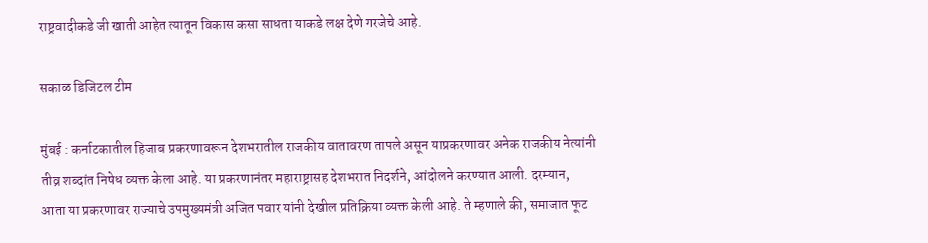राष्ट्रवादीकडे जी खाती आहेत त्यातून विकास कसा साधता याकडे लक्ष देणे गरजेचे आहे.

सकाळ डिजिटल टीम

मुंबई : कर्नाटकातील हिजाब प्रकरणावरून देशभरातील राजकीय वातावरण तापले असून याप्रकरणावर अनेक राजकीय नेत्यांनी तीव्र शब्दांत निषेध व्यक्त केला आहे. या प्रकरणानंतर महाराष्ट्रासह देशभरात निदर्शने, आंदोलने करण्यात आली. दरम्यान, आता या प्रकरणावर राज्याचे उपमुख्यमंत्री अजित पवार यांनी देखील प्रतिक्रिया व्यक्त केली आहे. ते म्हणाले की, समाजात फूट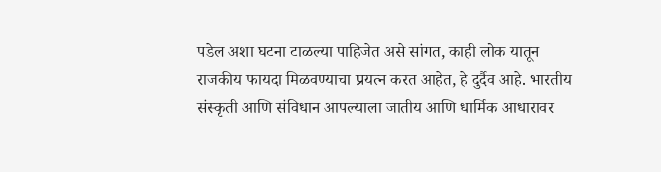पडेल अशा घटना टाळल्या पाहिजेत असे सांगत, काही लोक यातून राजकीय फायदा मिळवण्याचा प्रयत्न करत आहेत, हे दुर्दैव आहे. भारतीय संस्कृती आणि संविधान आपल्याला जातीय आणि धार्मिक आधारावर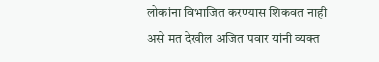लोकांना विभाजित करण्यास शिकवत नाही असे मत देखील अजित पवार यांनी व्यक्त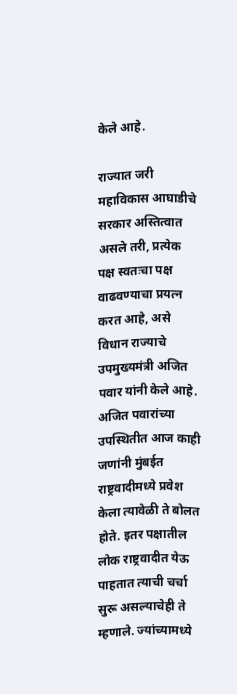केले आहे.

राज्यात जरी महाविकास आघाडीचे सरकार अस्तित्वात असले तरी, प्रत्येक पक्ष स्वतःचा पक्ष वाढवण्याचा प्रयत्न करत आहे, असे विधान राज्याचे उपमुख्यमंत्री अजित पवार यांनी केले आहे. अजित पवारांच्या उपस्थितीत आज काही जणांनी मुंबईत राष्ट्रवादीमध्ये प्रवेश केला त्यावेळी ते बोलत होते. इतर पक्षातील लोक राष्ट्रवादीत येऊ पाहतात त्याची चर्चा सुरू असल्याचेही ते म्हणाले. ज्यांच्यामध्ये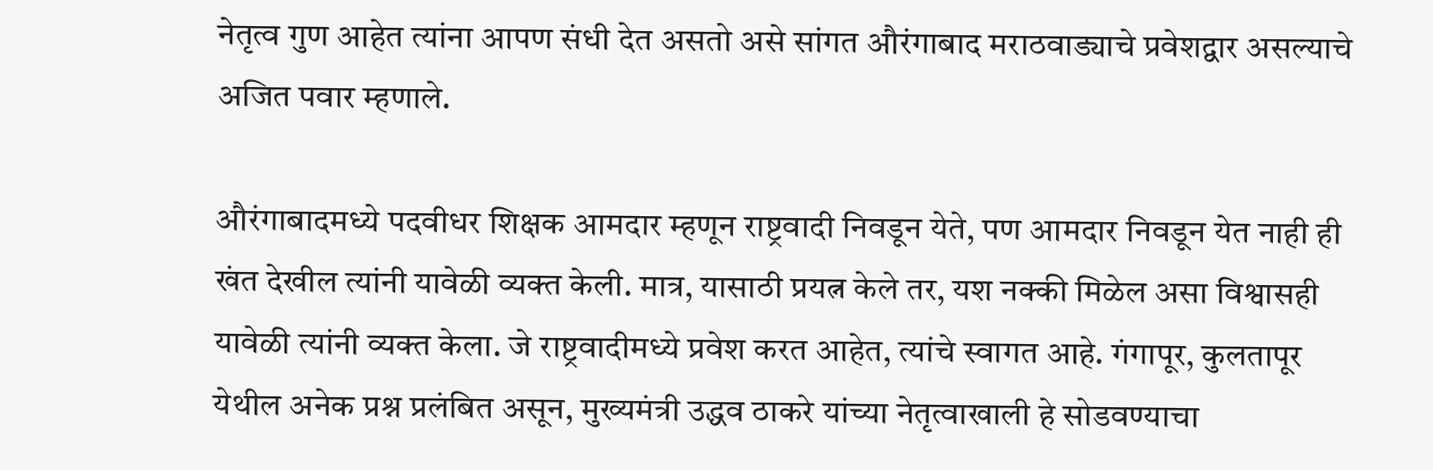नेतृत्व गुण आहेत त्यांना आपण संधी देत असतो असे सांगत औरंगाबाद मराठवाड्याचे प्रवेशद्वार असल्याचे अजित पवार म्हणाले.

औरंगाबादमध्ये पदवीधर शिक्षक आमदार म्हणून राष्ट्रवादी निवडून येते, पण आमदार निवडून येत नाही ही खंत देखील त्यांनी यावेळी व्यक्त केली. मात्र, यासाठी प्रयत्न केले तर, यश नक्की मिळेल असा विश्वासही यावेळी त्यांनी व्यक्त केला. जे राष्ट्रवादीमध्ये प्रवेश करत आहेत, त्यांचे स्वागत आहे. गंगापूर, कुलतापूर येथील अनेक प्रश्न प्रलंबित असून, मुख्यमंत्री उद्धव ठाकरे यांच्या नेतृत्वाखाली हे सोडवण्याचा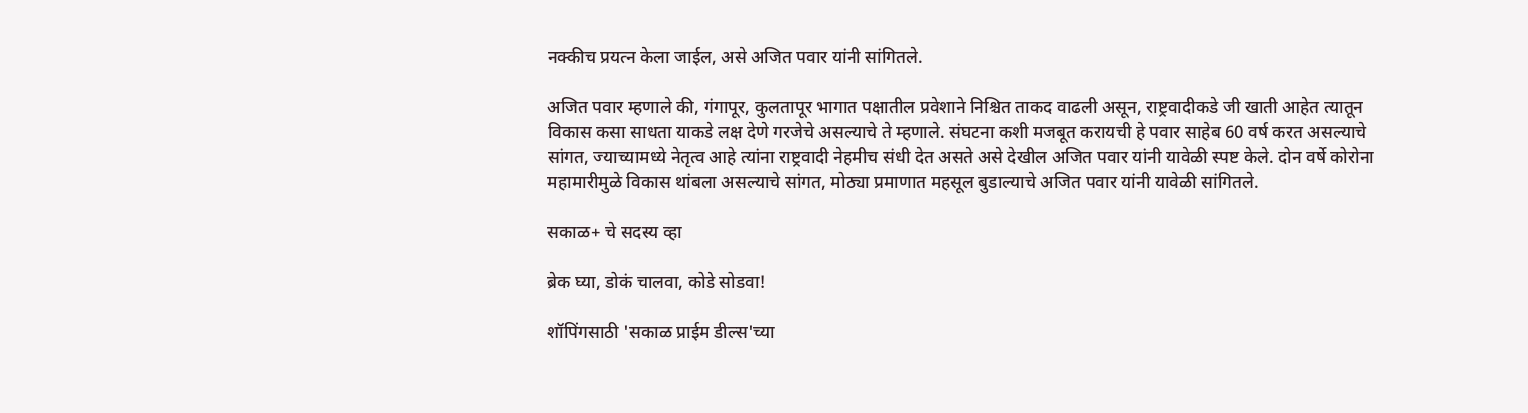नक्कीच प्रयत्न केला जाईल, असे अजित पवार यांनी सांगितले.

अजित पवार म्हणाले की, गंगापूर, कुलतापूर भागात पक्षातील प्रवेशाने निश्चित ताकद वाढली असून, राष्ट्रवादीकडे जी खाती आहेत त्यातून विकास कसा साधता याकडे लक्ष देणे गरजेचे असल्याचे ते म्हणाले. संघटना कशी मजबूत करायची हे पवार साहेब 60 वर्ष करत असल्याचे सांगत, ज्याच्यामध्ये नेतृत्व आहे त्यांना राष्ट्रवादी नेहमीच संधी देत असते असे देखील अजित पवार यांनी यावेळी स्पष्ट केले. दोन वर्षे कोरोना महामारीमुळे विकास थांबला असल्याचे सांगत, मोठ्या प्रमाणात महसूल बुडाल्याचे अजित पवार यांनी यावेळी सांगितले.

सकाळ+ चे सदस्य व्हा

ब्रेक घ्या, डोकं चालवा, कोडे सोडवा!

शॉपिंगसाठी 'सकाळ प्राईम डील्स'च्या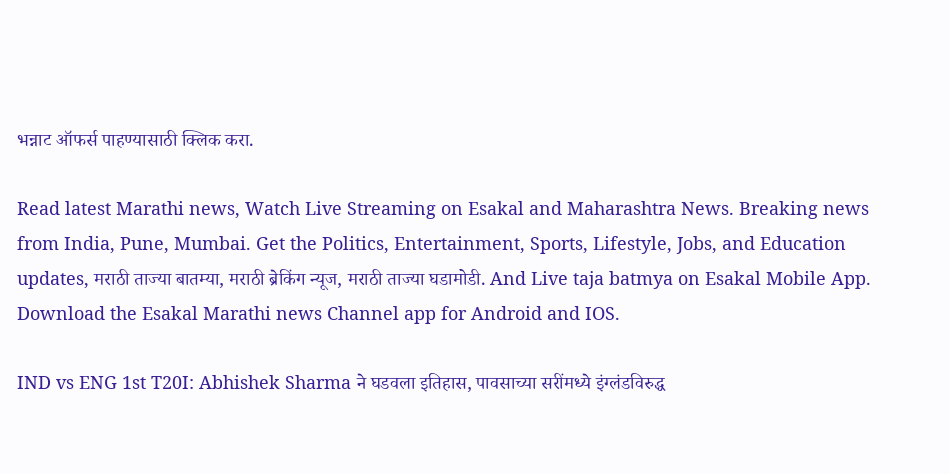भन्नाट ऑफर्स पाहण्यासाठी क्लिक करा.

Read latest Marathi news, Watch Live Streaming on Esakal and Maharashtra News. Breaking news from India, Pune, Mumbai. Get the Politics, Entertainment, Sports, Lifestyle, Jobs, and Education updates, मराठी ताज्या बातम्या, मराठी ब्रेकिंग न्यूज, मराठी ताज्या घडामोडी. And Live taja batmya on Esakal Mobile App. Download the Esakal Marathi news Channel app for Android and IOS.

IND vs ENG 1st T20I: Abhishek Sharma ने घडवला इतिहास, पावसाच्या सरींमध्ये इंग्लंडविरुद्ध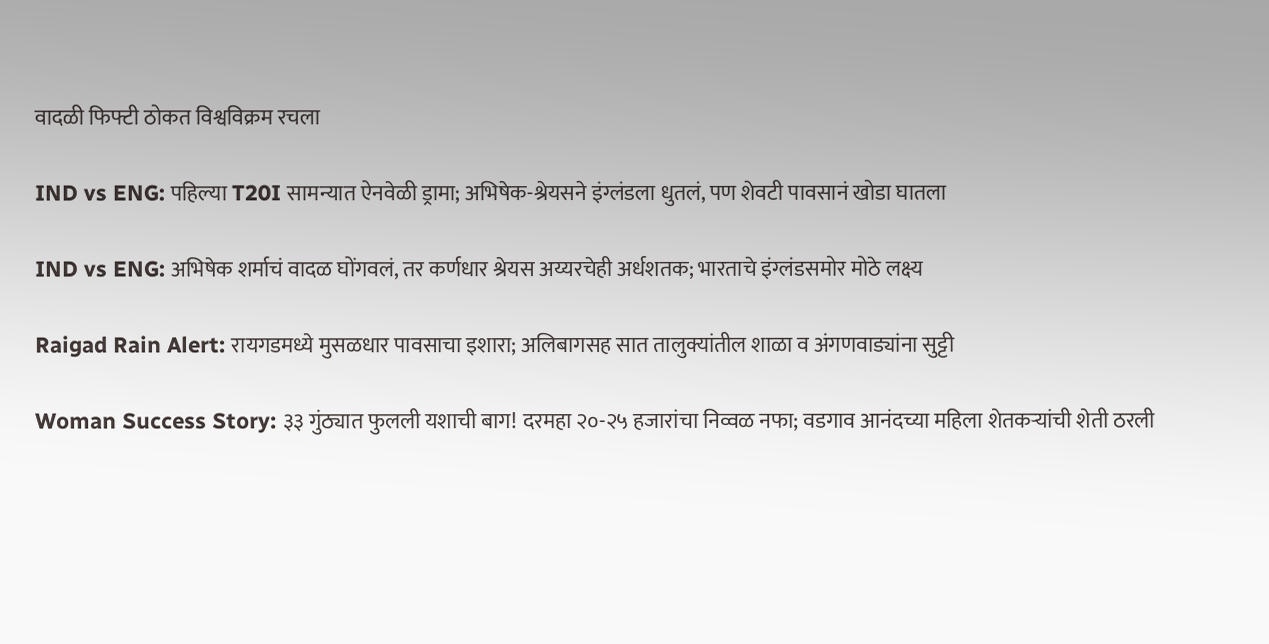वादळी फिफ्टी ठोकत विश्वविक्रम रचला

IND vs ENG: पहिल्या T20I सामन्यात ऐनवेळी ड्रामा; अभिषेक-श्रेयसने इंग्लंडला धुतलं, पण शेवटी पावसानं खोडा घातला

IND vs ENG: अभिषेक शर्माचं वादळ घोंगवलं, तर कर्णधार श्रेयस अय्यरचेही अर्धशतक; भारताचे इंग्लंडसमोर मोठे लक्ष्य

Raigad Rain Alert: रायगडमध्ये मुसळधार पावसाचा इशारा; अलिबागसह सात तालुक्यांतील शाळा व अंगणवाड्यांना सुट्टी

Woman Success Story: ३३ गुंठ्यात फुलली यशाची बाग! दरमहा २०-२५ हजारांचा निव्वळ नफा; वडगाव आनंदच्या महिला शेतकऱ्यांची शेती ठरली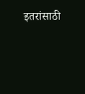इतरांसाठी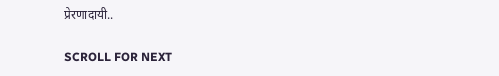प्रेरणादायी..

SCROLL FOR NEXT